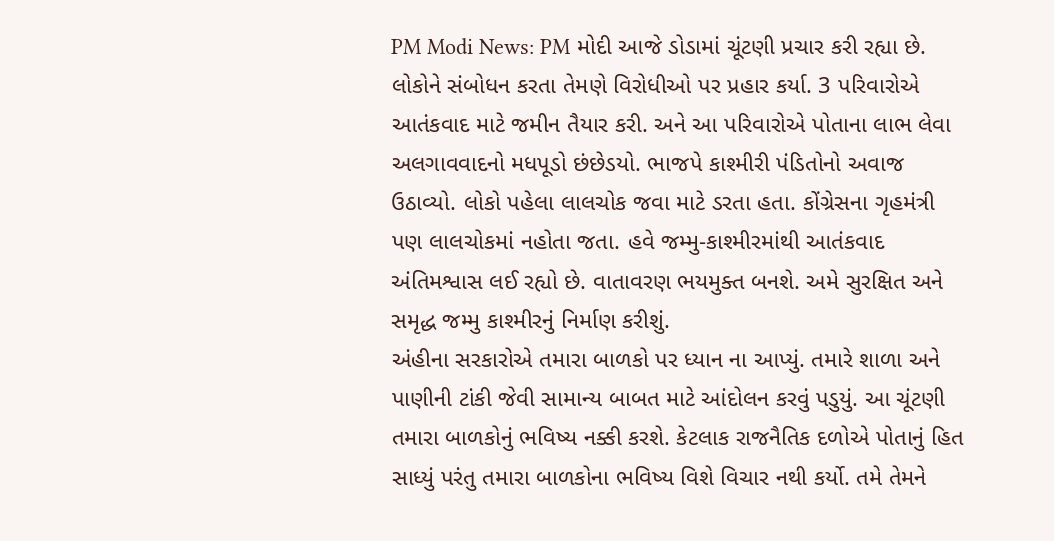PM Modi News: PM મોદી આજે ડોડામાં ચૂંટણી પ્રચાર કરી રહ્યા છે. લોકોને સંબોધન કરતા તેમણે વિરોધીઓ પર પ્રહાર કર્યા. 3 પરિવારોએ આતંકવાદ માટે જમીન તૈયાર કરી. અને આ પરિવારોએ પોતાના લાભ લેવા અલગાવવાદનો મધપૂડો છંછેડયો. ભાજપે કાશ્મીરી પંડિતોનો અવાજ ઉઠાવ્યો. લોકો પહેલા લાલચોક જવા માટે ડરતા હતા. કોંગ્રેસના ગૃહમંત્રી પણ લાલચોકમાં નહોતા જતા. હવે જમ્મુ-કાશ્મીરમાંથી આતંકવાદ અંતિમશ્વાસ લઈ રહ્યો છે. વાતાવરણ ભયમુક્ત બનશે. અમે સુરક્ષિત અને સમૃદ્ધ જમ્મુ કાશ્મીરનું નિર્માણ કરીશું.
અંહીના સરકારોએ તમારા બાળકો પર ધ્યાન ના આપ્યું. તમારે શાળા અને પાણીની ટાંકી જેવી સામાન્ય બાબત માટે આંદોલન કરવું પડુયું. આ ચૂંટણી તમારા બાળકોનું ભવિષ્ય નક્કી કરશે. કેટલાક રાજનૈતિક દળોએ પોતાનું હિત સાધ્યું પરંતુ તમારા બાળકોના ભવિષ્ય વિશે વિચાર નથી કર્યો. તમે તેમને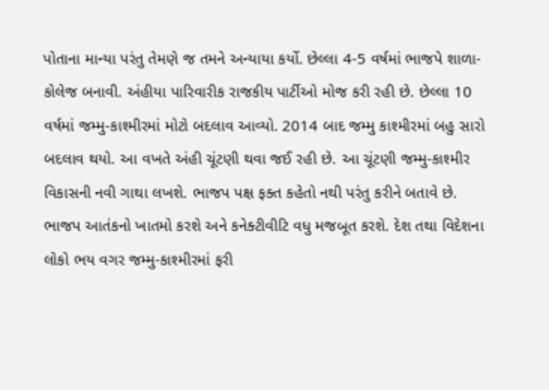પોતાના માન્યા પરંતુ તેમણે જ તમને અન્યાયા કર્યો. છેલ્લા 4-5 વર્ષમાં ભાજપે શાળા-કોલેજ બનાવી. અંહીયા પારિવારીક રાજકીય પાર્ટીઓ મોજ કરી રહી છે. છેલ્લા 10 વર્ષમાં જમ્મુ-કાશ્મીરમાં મોટો બદલાવ આવ્યો. 2014 બાદ જમ્મુ કાશ્મીરમાં બહુ સારો બદલાવ થયો. આ વખતે અંહી ચૂંટણી થવા જઈ રહી છે. આ ચૂંટણી જમ્મુ-કાશ્મીર વિકાસની નવી ગાથા લખશે. ભાજપ પક્ષ ફક્ત કહેતો નથી પરંતુ કરીને બતાવે છે.
ભાજપ આતંકનો ખાતમો કરશે અને કનેક્ટીવીટિ વધુ મજબૂત કરશે. દેશ તથા વિદેશના લોકો ભય વગર જમ્મુ-કાશ્મીરમાં ફરી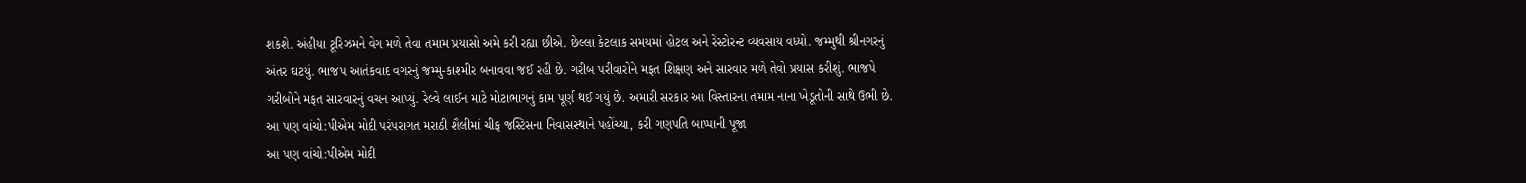શકશે. અંહીયા ટૂરિઝમને વેગ મળે તેવા તમામ પ્રયાસો અમે કરી રહ્યા છીએ. છેલ્લા કેટલાક સમયમાં હોટલ અને રેસ્ટોરન્ટ વ્યવસાય વધ્યો. જમ્મુથી શ્રીનગરનું અંતર ઘટયું. ભાજપ આતંકવાદ વગરનું જમ્મુ-કાશ્મીર બનાવવા જઈ રહી છે. ગરીબ પરીવારોને મફત શિક્ષણ અને સારવાર મળે તેવો પ્રયાસ કરીશું. ભાજપે ગરીબોને મફત સારવારનું વચન આપ્યું. રેલ્વે લાઈન માટે મોટાભાગનું કામ પૂર્ણ થઈ ગયું છે. અમારી સરકાર આ વિસ્તારના તમામ નાના ખેડૂતોની સાથે ઉભી છે.
આ પણ વાંચો:પીએમ મોદી પરંપરાગત મરાઠી શૈલીમાં ચીફ જસ્ટિસના નિવાસસ્થાને પહોંચ્યા, કરી ગણપતિ બાપ્પાની પૂજા
આ પણ વાંચો:પીએમ મોદી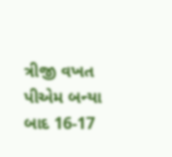ત્રીજી વખત પીએમ બન્યા બાદ 16-17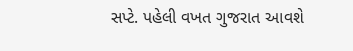સપ્ટે. પહેલી વખત ગુજરાત આવશે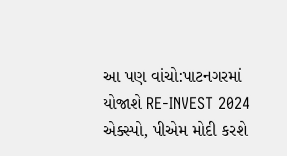આ પણ વાંચો:પાટનગરમાં યોજાશે RE-INVEST 2024 એક્સ્પો, પીએમ મોદી કરશે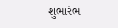શુભારંભ